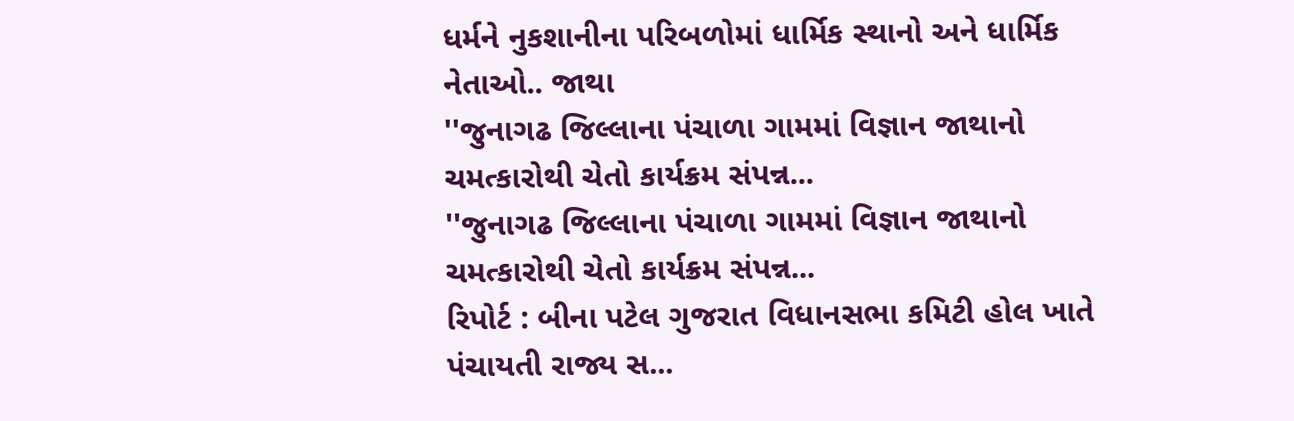ધર્મને નુકશાનીના પરિબળોમાં ધાર્મિક સ્થાનો અને ધાર્મિક નેતાઓ.. જાથા
''જુનાગઢ જિલ્લાના પંચાળા ગામમાં વિજ્ઞાન જાથાનો ચમત્કારોથી ચેતો કાર્યક્રમ સંપન્ન...
''જુનાગઢ જિલ્લાના પંચાળા ગામમાં વિજ્ઞાન જાથાનો ચમત્કારોથી ચેતો કાર્યક્રમ સંપન્ન...
રિપોર્ટ : બીના પટેલ ગુજરાત વિધાનસભા કમિટી હોલ ખાતે પંચાયતી રાજ્ય સ...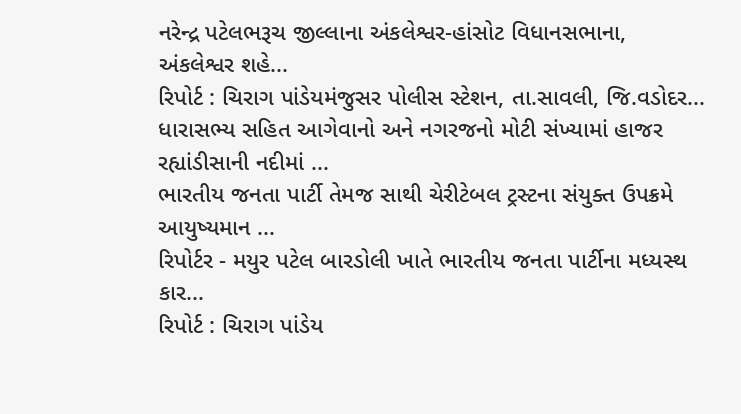નરેન્દ્ર પટેલભરૂચ જીલ્લાના અંકલેશ્વર-હાંસોટ વિધાનસભાના, અંકલેશ્વર શહે...
રિપોર્ટ : ચિરાગ પાંડેયમંજુસર પોલીસ સ્ટેશન, તા.સાવલી, જિ.વડોદર...
ધારાસભ્ય સહિત આગેવાનો અને નગરજનો મોટી સંખ્યામાં હાજર રહ્યાંડીસાની નદીમાં ...
ભારતીય જનતા પાર્ટી તેમજ સાથી ચેરીટેબલ ટ્રસ્ટના સંયુક્ત ઉપક્રમે આયુષ્યમાન ...
રિપોર્ટર - મયુર પટેલ બારડોલી ખાતે ભારતીય જનતા પાર્ટીના મધ્યસ્થ કાર...
રિપોર્ટ : ચિરાગ પાંડેય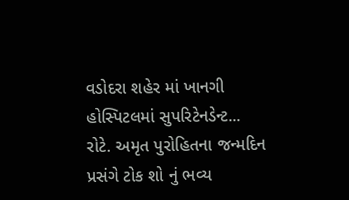વડોદરા શહેર માં ખાનગી હોસ્પિટલમાં સુપરિટેનડેન્ટ...
રોટે. અમૃત પુરોહિતના જન્મદિન પ્રસંગે ટોક શો નું ભવ્ય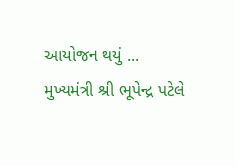આયોજન થયું ...
મુખ્યમંત્રી શ્રી ભૂપેન્દ્ર પટેલે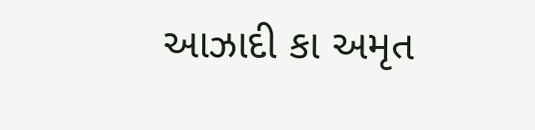આઝાદી કા અમૃત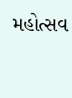મહોત્સવ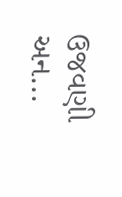ઉજવણી અન...